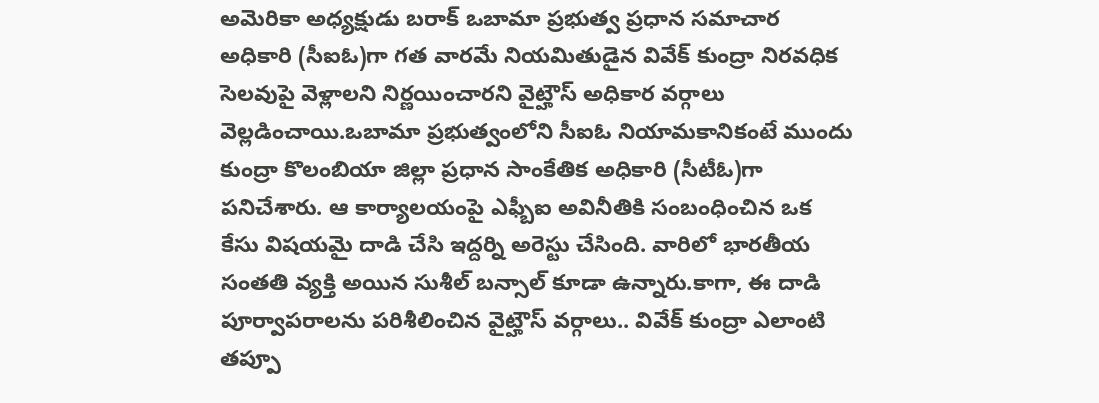అమెరికా అధ్యక్షుడు బరాక్ ఒబామా ప్రభుత్వ ప్రధాన సమాచార అధికారి (సీఐఓ)గా గత వారమే నియమితుడైన వివేక్ కుంద్రా నిరవధిక సెలవుపై వెళ్లాలని నిర్ణయించారని వైట్హౌస్ అధికార వర్గాలు వెల్లడించాయి.ఒబామా ప్రభుత్వంలోని సీఐఓ నియామకానికంటే ముందు కుంద్రా కొలంబియా జిల్లా ప్రధాన సాంకేతిక అధికారి (సీటీఓ)గా పనిచేశారు. ఆ కార్యాలయంపై ఎఫ్బీఐ అవినీతికి సంబంధించిన ఒక కేసు విషయమై దాడి చేసి ఇద్దర్ని అరెస్టు చేసింది. వారిలో భారతీయ సంతతి వ్యక్తి అయిన సుశీల్ బన్సాల్ కూడా ఉన్నారు.కాగా, ఈ దాడి పూర్వాపరాలను పరిశీలించిన వైట్హౌస్ వర్గాలు.. వివేక్ కుంద్రా ఎలాంటి తప్పూ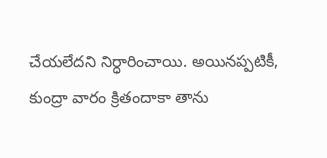చేయలేదని నిర్ధారించాయి. అయినప్పటికీ, కుంద్రా వారం క్రితందాకా తాను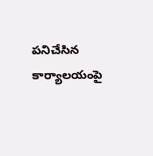పనిచేసిన కార్యాలయంపై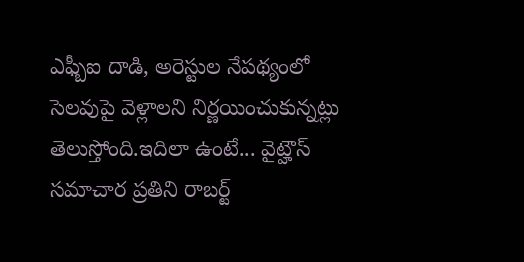ఎఫ్బీఐ దాడి, అరెస్టుల నేపథ్యంలో సెలవుపై వెళ్లాలని నిర్ణయించుకున్నట్లు తెలుస్తోంది.ఇదిలా ఉంటే... వైట్హౌస్ సమాచార ప్రతిని రాబర్ట్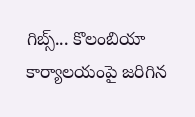గిబ్స్... కొలంబియా కార్యాలయంపై జరిగిన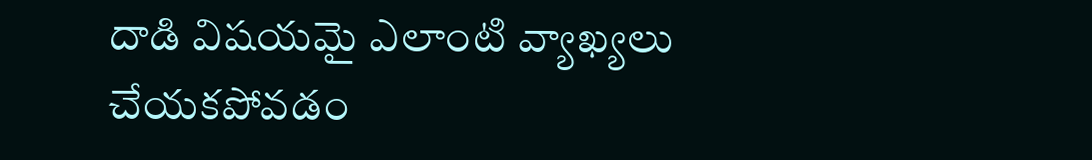దాడి విషయమై ఎలాంటి వ్యాఖ్యలు చేయకపోవడం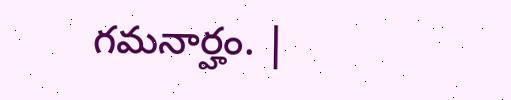గమనార్హం. |